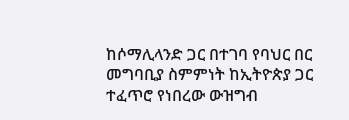ከሶማሊላንድ ጋር በተገባ የባህር በር መግባቢያ ስምምነት ከኢትዮጵያ ጋር ተፈጥሮ የነበረው ውዝግብ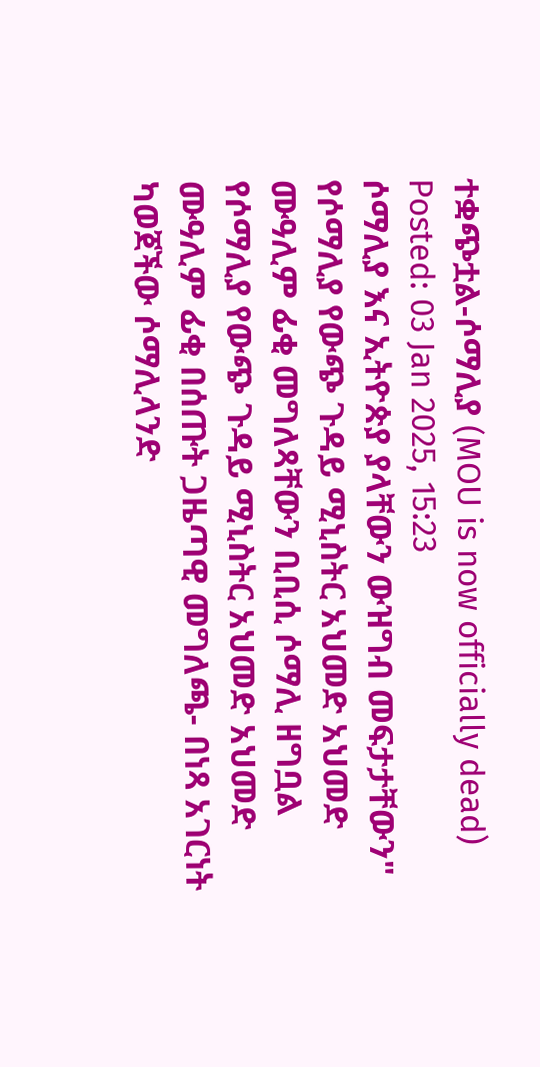ተቋጭቷል-ሶማሊያ (MOU is now officially dead)
Posted: 03 Jan 2025, 15:23
ሶማሊያ እና ኢትዮጵያ ያላቸውን ውዝግብ መፍታታቸውን" የሶማሊያ የውጭ ጉዳይ ሚኒስትር አህመድ አህመድ ሙዓሊም ፊቂ መግለጻቸውን ቢቢሲ ሶማሊ ዘግቧል
የሶማሊያ የውጭ ጉዳይ ሚኒስትር አህመድ አህመድ ሙዓሊም ፊቂ በሰጡት ጋዜጣዊ መግለጫ- በነጻ አገርነት ካወጀችው ሶማሊላንድ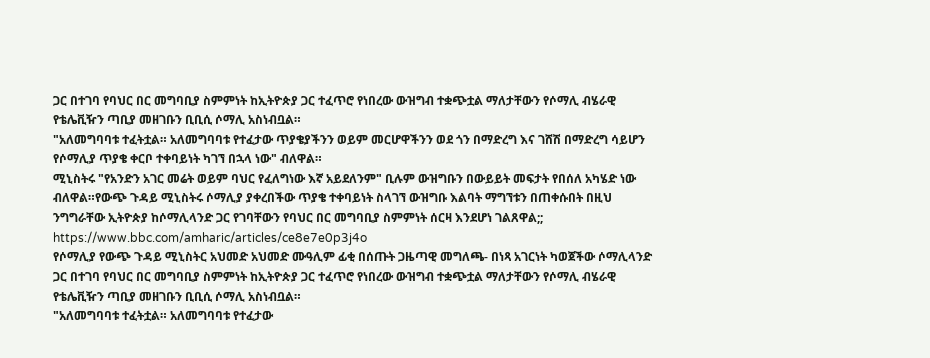ጋር በተገባ የባህር በር መግባቢያ ስምምነት ከኢትዮጵያ ጋር ተፈጥሮ የነበረው ውዝግብ ተቋጭቷል ማለታቸውን የሶማሊ ብሄራዊ የቴሌቪዥን ጣቢያ መዘገቡን ቢቢሲ ሶማሊ አስነብቧል።
"አለመግባባቱ ተፈትቷል። አለመግባባቱ የተፈታው ጥያቄያችንን ወይም መርሆዋችንን ወደ ጎን በማድረግ እና ገሸሽ በማድረግ ሳይሆን የሶማሊያ ጥያቄ ቀርቦ ተቀባይነት ካገኘ በኋላ ነው" ብለዋል።
ሚኒስትሩ "የአንድን አገር መሬት ወይም ባህር የፈለግነው እኛ አይደለንም" ቢሉም ውዝግቡን በውይይት መፍታት የበሰለ አካሄድ ነው ብለዋል።የውጭ ጉዳይ ሚኒስትሩ ሶማሊያ ያቀረበችው ጥያቄ ተቀባይነት ስላገኘ ውዝግቡ እልባት ማግኘቱን በጠቀሱበት በዚህ ንግግራቸው ኢትዮጵያ ከሶማሊላንድ ጋር የገባቸውን የባህር በር መግባቢያ ስምምነት ሰርዛ እንደሆነ ገልጸዋል;;
https://www.bbc.com/amharic/articles/ce8e7e0p3j4o
የሶማሊያ የውጭ ጉዳይ ሚኒስትር አህመድ አህመድ ሙዓሊም ፊቂ በሰጡት ጋዜጣዊ መግለጫ- በነጻ አገርነት ካወጀችው ሶማሊላንድ ጋር በተገባ የባህር በር መግባቢያ ስምምነት ከኢትዮጵያ ጋር ተፈጥሮ የነበረው ውዝግብ ተቋጭቷል ማለታቸውን የሶማሊ ብሄራዊ የቴሌቪዥን ጣቢያ መዘገቡን ቢቢሲ ሶማሊ አስነብቧል።
"አለመግባባቱ ተፈትቷል። አለመግባባቱ የተፈታው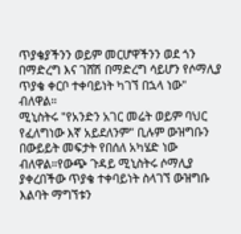ጥያቄያችንን ወይም መርሆዋችንን ወደ ጎን በማድረግ እና ገሸሽ በማድረግ ሳይሆን የሶማሊያ ጥያቄ ቀርቦ ተቀባይነት ካገኘ በኋላ ነው" ብለዋል።
ሚኒስትሩ "የአንድን አገር መሬት ወይም ባህር የፈለግነው እኛ አይደለንም" ቢሉም ውዝግቡን በውይይት መፍታት የበሰለ አካሄድ ነው ብለዋል።የውጭ ጉዳይ ሚኒስትሩ ሶማሊያ ያቀረበችው ጥያቄ ተቀባይነት ስላገኘ ውዝግቡ እልባት ማግኘቱን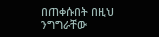በጠቀሱበት በዚህ ንግግራቸው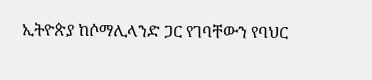ኢትዮጵያ ከሶማሊላንድ ጋር የገባቸውን የባህር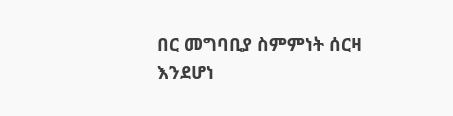በር መግባቢያ ስምምነት ሰርዛ እንደሆነ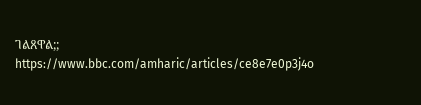ገልጸዋል;;
https://www.bbc.com/amharic/articles/ce8e7e0p3j4o